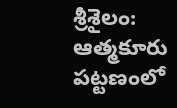శ్రీశైలం: ఆత్మకూరు పట్టణంలో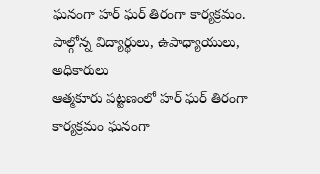ఘనంగా హర్ ఘర్ తిరంగా కార్యక్రమం. పాల్గోన్న విద్యార్థులు, ఉపాధ్యాయులు, అధికారులు
ఆత్మకూరు పట్టణంలో హర్ ఘర్ తిరంగా కార్యక్రమం ఘనంగా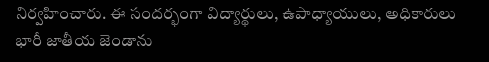నిర్వహించారు. ఈ సందర్భంగా విద్యార్థులు, ఉపాధ్యాయులు, అధికారులు భారీ జాతీయ జెండాను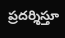ప్రదర్శిస్తూ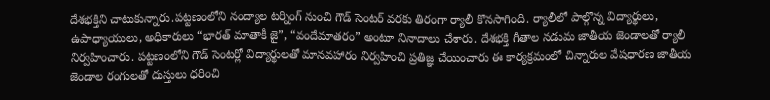దేశభక్తిని చాటుకున్నారు.పట్టణంలోని నంద్యాల టర్నింగ్ నుంచి గౌడ్ సెంటర్ వరకు తిరంగా ర్యాలీ కొనసాగింది. ర్యాలీలో పాల్గొన్న విద్యార్థులు, ఉపాధ్యాయులు, అధికారులు “భారత్ మాతాకీ జై”, “వందేమాతరం” అంటూ నినాదాలు చేశారు. దేశభక్తి గీతాల నడుమ జాతీయ జెండాలతో ర్యాలీ నిర్వహించారు. పట్టణంలోని గౌడ్ సెంటర్లో విద్యార్థులతో మానవహారం నిర్వహించి ప్రతిజ్ఞ చేయించారు ఈ కార్యక్రమంలో చిన్నారుల వేషధారణ జాతీయ జెండాల రంగులతో దుస్తులు ధరించి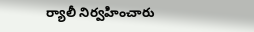ర్యాలీ నిర్వహించారు